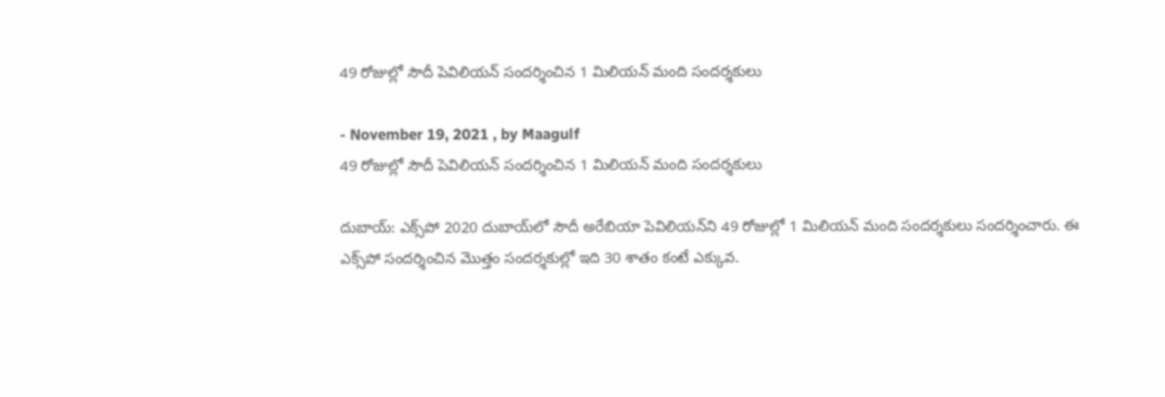49 రోజుల్లో సౌదీ పెవిలియన్ సందర్శించిన 1 మిలియన్ మంది సందర్శకులు

- November 19, 2021 , by Maagulf
49 రోజుల్లో సౌదీ పెవిలియన్ సందర్శించిన 1 మిలియన్ మంది సందర్శకులు

దుబాయ్: ఎక్స్‌పో 2020 దుబాయ్‌లో సౌదీ అరేబియా పెవిలియన్‌ని 49 రోజుల్లో 1 మిలియన్ మంది సందర్శకులు సందర్శించారు. ఈ ఎక్స్‌పో సందర్శించిన మొత్తం సందర్శకుల్లో ఇది 30 శాతం కంటే ఎక్కువ.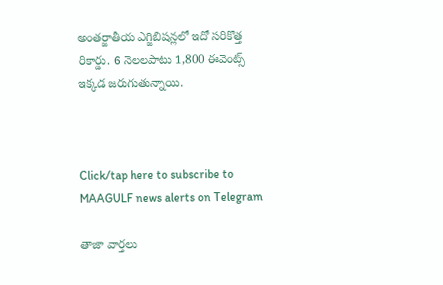అంతర్జాతీయ ఎగ్జిబిషన్లలో ఇదో సరికొత్త రికార్డు. 6 నెలలపాటు 1,800 ఈవెంట్స్  ఇక్కడ జరుగుతున్నాయి.



Click/tap here to subscribe to MAAGULF news alerts on Telegram

తాజా వార్తలు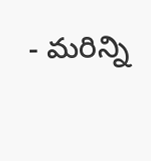- మరిన్ని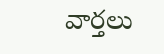వార్తలు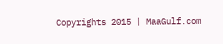Copyrights 2015 | MaaGulf.com